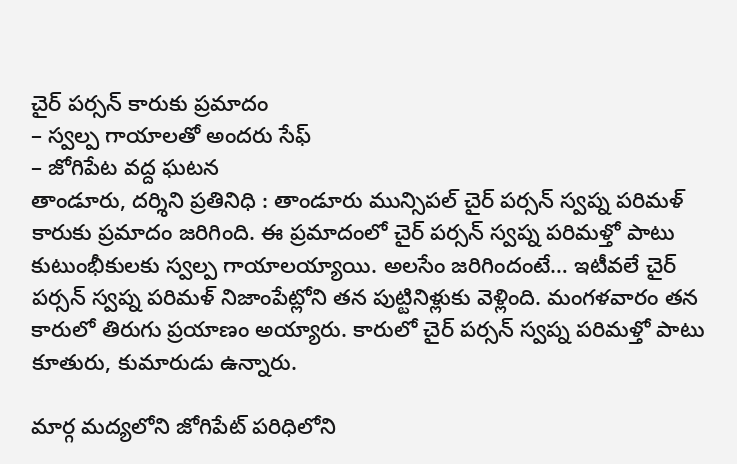చైర్ పర్సన్ కారుకు ప్రమాదం
– స్వల్ప గాయాలతో అందరు సేఫ్
– జోగిపేట వద్ద ఘటన
తాండూరు, దర్శిని ప్రతినిధి : తాండూరు మున్సిపల్ చైర్ పర్సన్ స్వప్న పరిమళ్ కారుకు ప్రమాదం జరిగింది. ఈ ప్రమాదంలో చైర్ పర్సన్ స్వప్న పరిమళ్తో పాటు కుటుంభీకులకు స్వల్ప గాయాలయ్యాయి. అలసేం జరిగిందంటే… ఇటీవలే చైర్ పర్సన్ స్వప్న పరిమళ్ నిజాంపేట్లోని తన పుట్టినిళ్లుకు వెళ్లింది. మంగళవారం తన కారులో తిరుగు ప్రయాణం అయ్యారు. కారులో చైర్ పర్సన్ స్వప్న పరిమళ్తో పాటు కూతురు, కుమారుడు ఉన్నారు.

మార్గ మద్యలోని జోగిపేట్ పరిధిలోని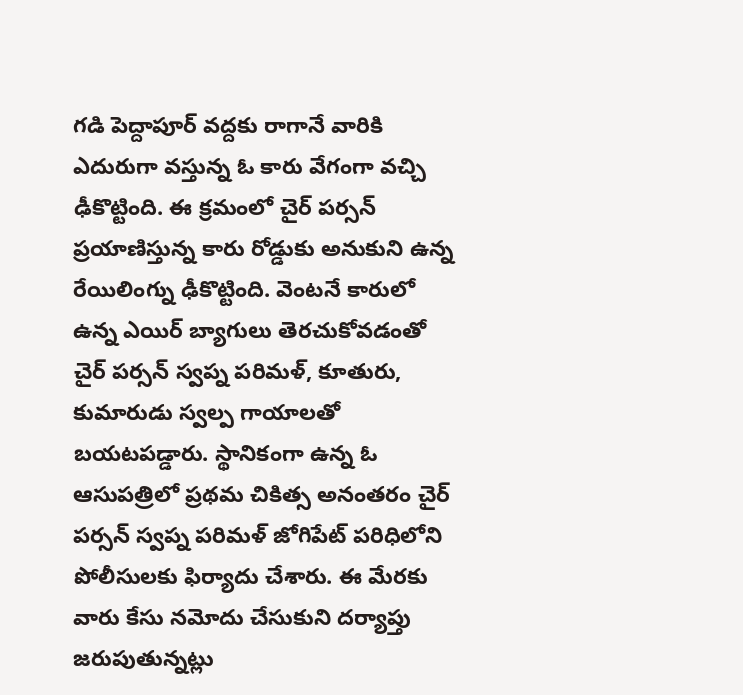గడి పెద్దాపూర్ వద్దకు రాగానే వారికి ఎదురుగా వస్తున్న ఓ కారు వేగంగా వచ్చి ఢీకొట్టింది. ఈ క్రమంలో చైర్ పర్సన్ ప్రయాణిస్తున్న కారు రోడ్డుకు అనుకుని ఉన్న రేయిలింగ్ను ఢీకొట్టింది. వెంటనే కారులో ఉన్న ఎయిర్ బ్యాగులు తెరచుకోవడంతో చైర్ పర్సన్ స్వప్న పరిమళ్, కూతురు, కుమారుడు స్వల్ప గాయాలతో బయటపడ్డారు. స్థానికంగా ఉన్న ఓ ఆసుపత్రిలో ప్రథమ చికిత్స అనంతరం చైర్ పర్సన్ స్వప్న పరిమళ్ జోగిపేట్ పరిధిలోని పోలీసులకు ఫిర్యాదు చేశారు. ఈ మేరకు వారు కేసు నమోదు చేసుకుని దర్యాప్తు జరుపుతున్నట్లు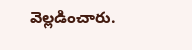వెల్లడించారు.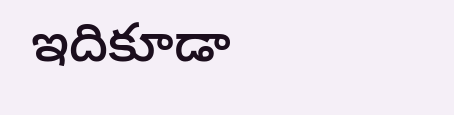ఇదికూడా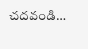చదవండి…